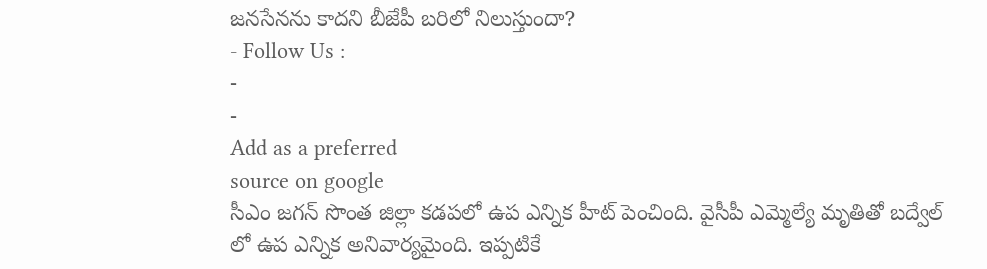జనసేనను కాదని బీజేపీ బరిలో నిలుస్తుందా?
- Follow Us :
-
-
Add as a preferred
source on google
సీఎం జగన్ సొంత జిల్లా కడపలో ఉప ఎన్నిక హీట్ పెంచింది. వైసీపీ ఎమ్మెల్యే మృతితో బద్వేల్ లో ఉప ఎన్నిక అనివార్యమైంది. ఇప్పటికే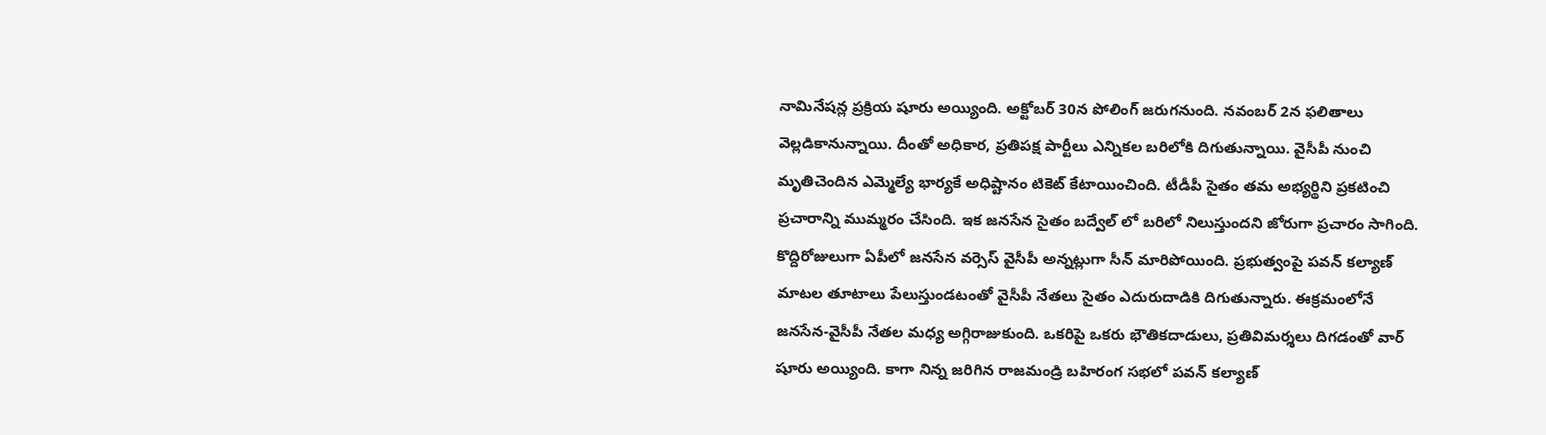నామినేషన్ల ప్రక్రియ షూరు అయ్యింది. అక్టోబర్ 30న పోలింగ్ జరుగనుంది. నవంబర్ 2న ఫలితాలు వెల్లడికానున్నాయి. దీంతో అధికార, ప్రతిపక్ష పార్టీలు ఎన్నికల బరిలోకి దిగుతున్నాయి. వైసీపీ నుంచి మృతిచెందిన ఎమ్మెల్యే భార్యకే అధిష్టానం టికెట్ కేటాయించింది. టీడీపీ సైతం తమ అభ్యర్థిని ప్రకటించి ప్రచారాన్ని ముమ్మరం చేసింది. ఇక జనసేన సైతం బద్వేల్ లో బరిలో నిలుస్తుందని జోరుగా ప్రచారం సాగింది.
కొద్దిరోజులుగా ఏపీలో జనసేన వర్సెస్ వైసీపీ అన్నట్లుగా సీన్ మారిపోయింది. ప్రభుత్వంపై పవన్ కల్యాణ్ మాటల తూటాలు పేలుస్తుండటంతో వైసీపీ నేతలు సైతం ఎదురుదాడికి దిగుతున్నారు. ఈక్రమంలోనే జనసేన-వైసీపీ నేతల మధ్య అగ్గిరాజుకుంది. ఒకరిపై ఒకరు భౌతికదాడులు, ప్రతివిమర్శలు దిగడంతో వార్ షూరు అయ్యింది. కాగా నిన్న జరిగిన రాజమండ్రి బహిరంగ సభలో పవన్ కల్యాణ్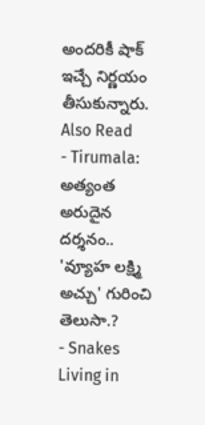అందరికీ షాక్ ఇచ్చే నిర్ణయం తీసుకున్నారు.
Also Read
- Tirumala: అత్యంత అరుదైన దర్శనం.. 'వ్యూహ లక్ష్మి అచ్చు' గురించి తెలుసా.?
- Snakes Living in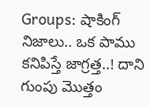Groups: షాకింగ్ నిజాలు.. ఒక పాము కనిపిస్తే జాగ్రత్త..! దాని గుంపు మొత్తం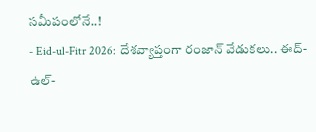సమీపంలోనే..!
- Eid-ul-Fitr 2026: దేశవ్యాప్తంగా రంజాన్ వేడుకలు.. ఈద్-ఉల్-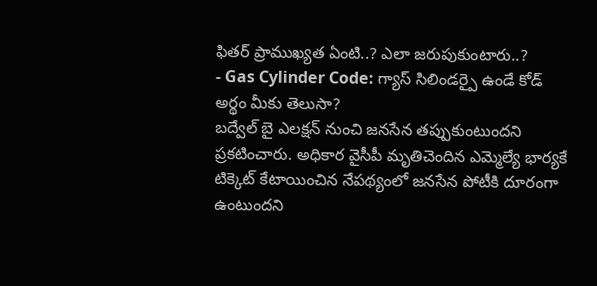ఫితర్ ప్రాముఖ్యత ఏంటి..? ఎలా జరుపుకుంటారు..?
- Gas Cylinder Code: గ్యాస్ సిలిండర్పై ఉండే కోడ్ అర్థం మీకు తెలుసా?
బద్వేల్ బై ఎలక్షన్ నుంచి జనసేన తప్పుకుంటుందని ప్రకటించారు. అధికార వైసీపీ మృతిచెందిన ఎమ్మెల్యే భార్యకే టిక్కెట్ కేటాయించిన నేపథ్యంలో జనసేన పోటీకి దూరంగా ఉంటుందని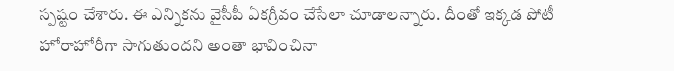స్పష్టం చేశారు. ఈ ఎన్నికను వైసీపీ ఏకగ్రీవం చేసేలా చూడాలన్నారు. దీంతో ఇక్కడ పోటీ హోరాహోరీగా సాగుతుందని అంతా భావించినా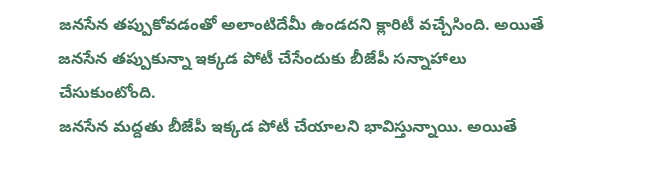జనసేన తప్పుకోవడంతో అలాంటిదేమీ ఉండదని క్లారిటీ వచ్చేసింది. అయితే జనసేన తప్పుకున్నా ఇక్కడ పోటీ చేసేందుకు బీజేపీ సన్నాహాలు చేసుకుంటోంది.
జనసేన మద్దతు బీజేపీ ఇక్కడ పోటీ చేయాలని భావిస్తున్నాయి. అయితే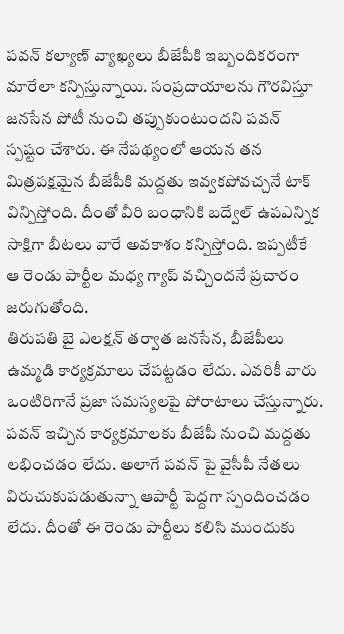పవన్ కల్యాణ్ వ్యాఖ్యలు బీజేపీకి ఇబ్బందికరంగా మారేలా కన్పిస్తున్నాయి. సంప్రదాయాలను గౌరవిస్తూ జనసేన పోటీ నుంచి తప్పుకుంటుందని పవన్ స్పష్టం చేశారు. ఈ నేపథ్యంలో ఆయన తన మిత్రపక్షమైన బీజేపీకి మద్దతు ఇవ్వకపోవచ్చనే టాక్ విన్పిస్తోంది. దీంతో వీరి బంధానికి బద్వేల్ ఉపఎన్నిక సాక్షిగా బీటలు వారే అవకాశం కన్పిస్తోంది. ఇప్పటీకే ఆ రెండు పార్టీల మధ్య గ్యాప్ వచ్చిందనే ప్రచారం జరుగుతోంది.
తిరుపతి బై ఎలక్షన్ తర్వాత జనసేన, బీజేపీలు ఉమ్మడి కార్యక్రమాలు చేపట్టడం లేదు. ఎవరికీ వారు ఒంటిరిగానే ప్రజా సమస్యలపై పోరాటాలు చేస్తున్నారు. పవన్ ఇచ్చిన కార్యక్రమాలకు బీజేపీ నుంచి మద్దతు లభించడం లేదు. అలాగే పవన్ పై వైసీపీ నేతలు విరుచుకుపడుతున్నా ఆపార్టీ పెద్దగా స్పందించడం లేదు. దీంతో ఈ రెండు పార్టీలు కలిసి ముందుకు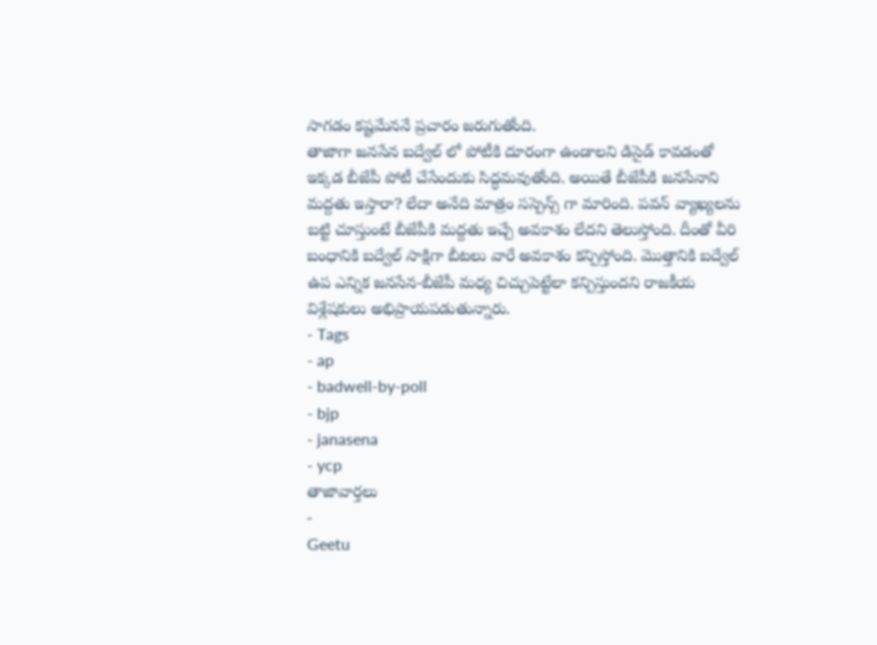సాగడం కష్టమేననే ప్రచారం జరుగుతోంది.
తాజాగా జనసేన బద్వేల్ లో పోటీకి దూరంగా ఉండాలని డిసైడ్ కావడంతో ఇక్కడ బీజేపీ పోటీ చేసేందుకు సిద్ధమవుతోంది. అయితే బీజేపీకి జనసేనాని మద్దతు ఇస్తారా? లేదా అనేది మాత్రం సస్పెన్స్ గా మారింది. పవన్ వ్యాఖ్యలను బట్టి చూస్తుంటే బీజేపీకి మద్దతు ఇచ్చే అవకాశం లేదని తెలుస్తోంది. దీంతో వీరి బంధానికి బద్వేల్ సాక్షిగా బీటలు వారే అవకాశం కన్పిస్తోంది. మొత్తానికి బద్వేల్ ఉప ఎన్నిక జనసేన-బీజేపీ మధ్య చిచ్చుపెట్టేలా కన్పిస్తుందని రాజకీయ విశ్లేషకులు అభిప్రాయపడుతున్నారు.
- Tags
- ap
- badwell-by-poll
- bjp
- janasena
- ycp
తాజావార్తలు
-
Geetu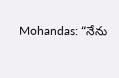Mohandas: “నేను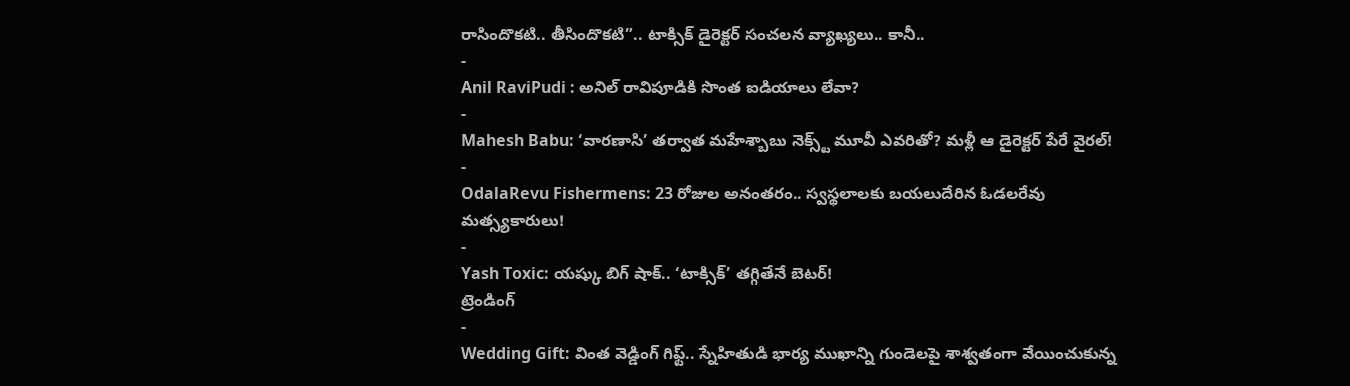రాసిందొకటి.. తీసిందొకటి”.. టాక్సిక్ డైరెక్టర్ సంచలన వ్యాఖ్యలు.. కానీ..
-
Anil RaviPudi : అనిల్ రావిపూడికి సొంత ఐడియాలు లేవా?
-
Mahesh Babu: ‘వారణాసి’ తర్వాత మహేశ్బాబు నెక్స్ట్ మూవీ ఎవరితో? మళ్లీ ఆ డైరెక్టర్ పేరే వైరల్!
-
OdalaRevu Fishermens: 23 రోజుల అనంతరం.. స్వస్థలాలకు బయలుదేరిన ఓడలరేవు మత్స్యకారులు!
-
Yash Toxic: యష్కు బిగ్ షాక్.. ‘టాక్సిక్’ తగ్గితేనే బెటర్!
ట్రెండింగ్
-
Wedding Gift: వింత వెడ్డింగ్ గిఫ్ట్.. స్నేహితుడి భార్య ముఖాన్ని గుండెలపై శాశ్వతంగా వేయించుకున్న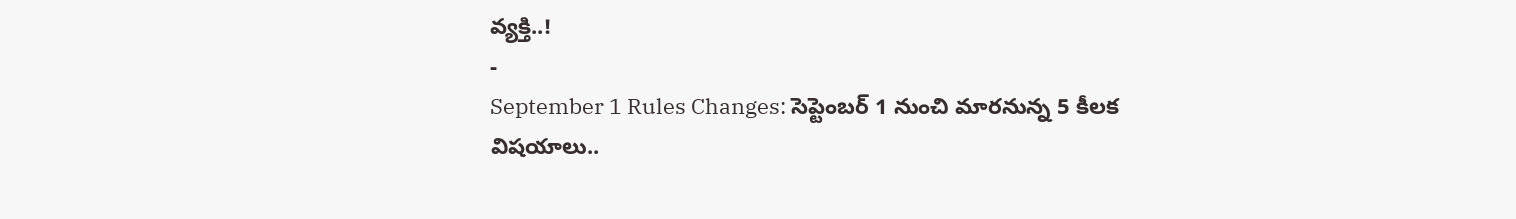వ్యక్తి..!
-
September 1 Rules Changes: సెప్టెంబర్ 1 నుంచి మారనున్న 5 కీలక విషయాలు..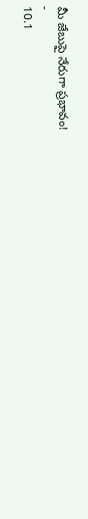మీ జేబుపై నేరుగా ప్రభావం!
-
10.1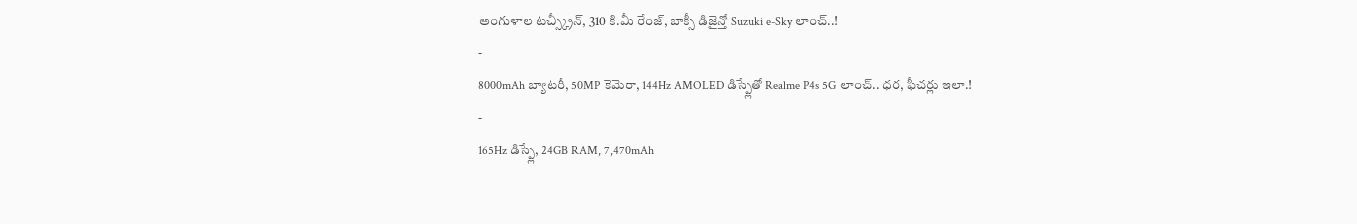అంగుళాల టచ్స్క్రీన్, 310 కి.మీ రేంజ్, బాక్సీ డిజైన్తో Suzuki e-Sky లాంచ్..!
-
8000mAh బ్యాటరీ, 50MP కెమెరా, 144Hz AMOLED డిస్ప్లేతో Realme P4s 5G లాంచ్.. ధర, ఫీచర్లు ఇలా.!
-
165Hz డిస్ప్లే, 24GB RAM, 7,470mAh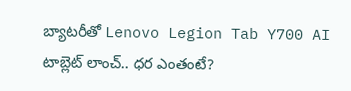బ్యాటరీతో Lenovo Legion Tab Y700 AI టాబ్లెట్ లాంచ్.. ధర ఎంతంటే?